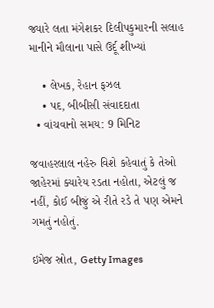જ્યારે લતા મંગેશકર દિલીપકુમારની સલાહ માનીને મૌલાના પાસે ઉર્દૂ શીખ્યાં

    • લેખક, રેહાન ફઝલ
    • પદ, બીબીસી સંવાદદાતા
  • વાંચવાનો સમય: 9 મિનિટ

જવાહરલાલ નહેરુ વિશે કહેવાતું કે તેઓ જાહેરમાં ક્યારેય રડતા નહોતા, એટલું જ નહીં, કોઈ બીજું એ રીતે રડે તે પણ એમને ગમતું નહોતું.

ઇમેજ સ્રોત, Getty Images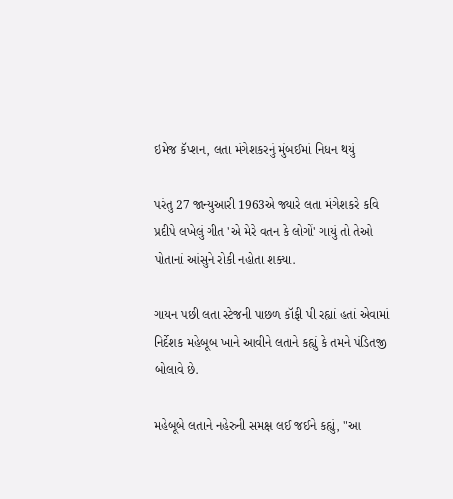ઇમેજ કૅપ્શન, લતા મંગેશકરનું મુંબઈમાં નિધન થયું

પરંતુ 27 જાન્યુઆરી 1963એ જ્યારે લતા મંગેશકરે કવિ પ્રદીપે લખેલું ગીત 'એ મેરે વતન કે લોગોં' ગાયું તો તેઓ પોતાનાં આંસુને રોકી નહોતા શક્યા.

ગાયન પછી લતા સ્ટેજની પાછળ કૉફી પી રહ્યાં હતાં એવામાં નિર્દેશક મહેબૂબ ખાને આવીને લતાને કહ્યું કે તમને પંડિતજી બોલાવે છે.

મહેબૂબે લતાને નહેરુની સમક્ષ લઈ જઈને કહ્યું, "આ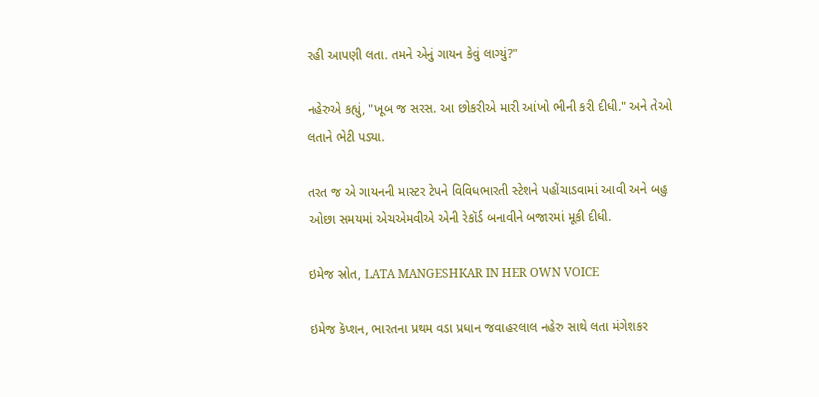રહી આપણી લતા. તમને એનું ગાયન કેવું લાગ્યું?"

નહેરુએ કહ્યું, "ખૂબ જ સરસ. આ છોકરીએ મારી આંખો ભીની કરી દીધી." અને તેઓ લતાને ભેટી પડ્યા.

તરત જ એ ગાયનની માસ્ટર ટેપને વિવિધભારતી સ્ટેશને પહોંચાડવામાં આવી અને બહુ ઓછા સમયમાં એચએમવીએ એની રેકૉર્ડ બનાવીને બજારમાં મૂકી દીધી.

ઇમેજ સ્રોત, LATA MANGESHKAR IN HER OWN VOICE

ઇમેજ કૅપ્શન, ભારતના પ્રથમ વડા પ્રધાન જવાહરલાલ નહેરુ સાથે લતા મંગેશકર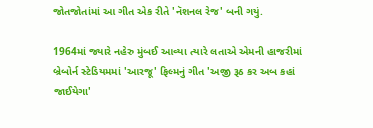જોતજોતાંમાં આ ગીત એક રીતે 'નૅશનલ રેજ' બની ગયું.

1964માં જ્યારે નહેરુ મુંબઈ આવ્યા ત્યારે લતાએ એમની હાજરીમાં બ્રેબોર્ન સ્ટેડિયમમાં 'આરજૂ' ફિલ્મનું ગીત 'અજી રૂઠ કર અબ કહાં જાઈયેગા'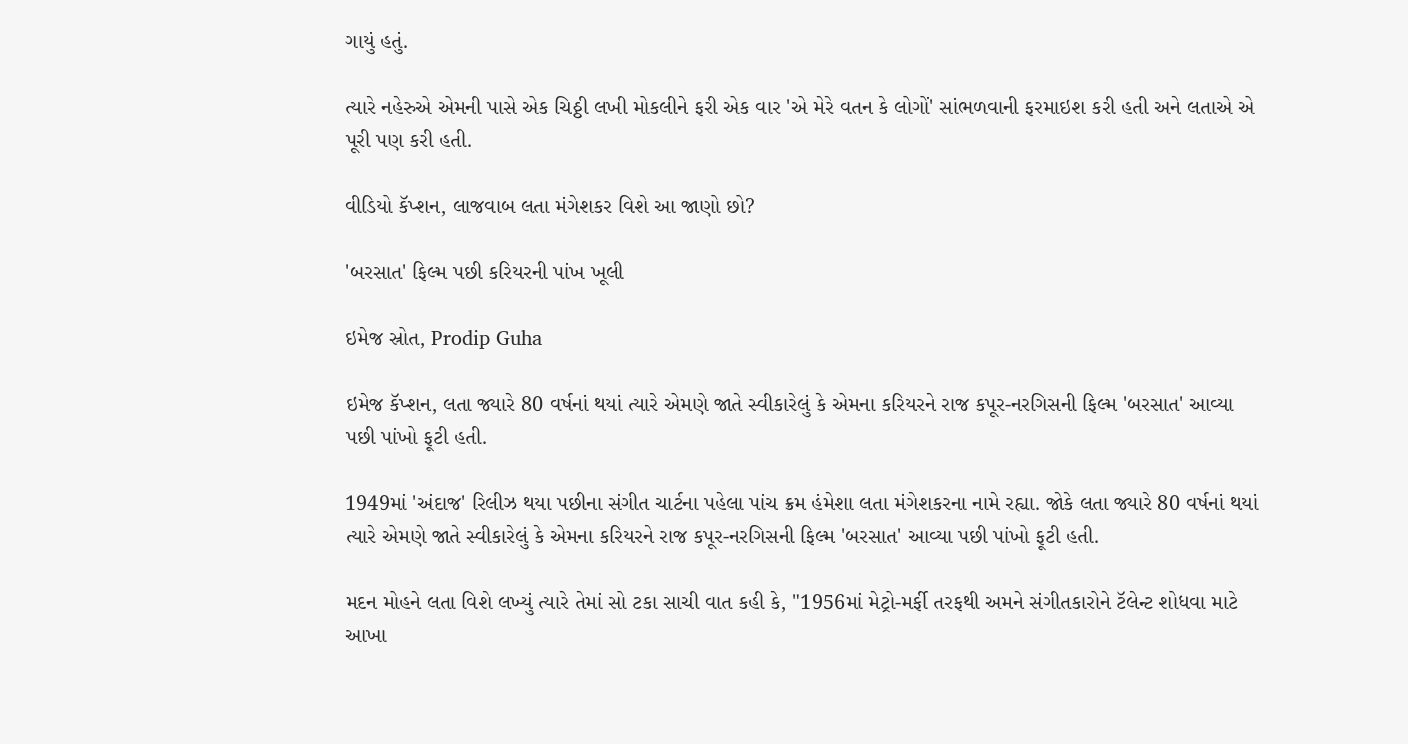ગાયું હતું.

ત્યારે નહેરુએ એમની પાસે એક ચિઠ્ઠી લખી મોકલીને ફરી એક વાર 'એ મેરે વતન કે લોગોં' સાંભળવાની ફરમાઇશ કરી હતી અને લતાએ એ પૂરી પણ કરી હતી.

વીડિયો કૅપ્શન, લાજવાબ લતા મંગેશકર વિશે આ જાણો છો?

'બરસાત' ફિલ્મ પછી કરિયરની પાંખ ખૂલી

ઇમેજ સ્રોત, Prodip Guha

ઇમેજ કૅપ્શન, લતા જ્યારે 80 વર્ષનાં થયાં ત્યારે એમણે જાતે સ્વીકારેલું કે એમના કરિયરને રાજ કપૂર-નરગિસની ફિલ્મ 'બરસાત' આવ્યા પછી પાંખો ફૂટી હતી.

1949માં 'અંદાજ' રિલીઝ થયા પછીના સંગીત ચાર્ટના પહેલા પાંચ ક્રમ હંમેશા લતા મંગેશકરના નામે રહ્યા. જોકે લતા જ્યારે 80 વર્ષનાં થયાં ત્યારે એમણે જાતે સ્વીકારેલું કે એમના કરિયરને રાજ કપૂર-નરગિસની ફિલ્મ 'બરસાત' આવ્યા પછી પાંખો ફૂટી હતી.

મદન મોહને લતા વિશે લખ્યું ત્યારે તેમાં સો ટકા સાચી વાત કહી કે, "1956માં મેટ્રો-મર્ફી તરફથી અમને સંગીતકારોને ટૅલેન્ટ શોધવા માટે આખા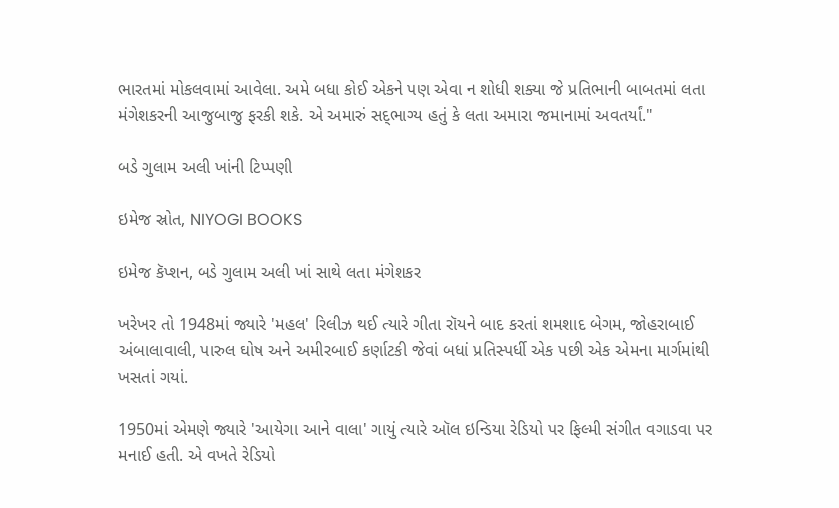ભારતમાં મોકલવામાં આવેલા. અમે બધા કોઈ એકને પણ એવા ન શોધી શક્યા જે પ્રતિભાની બાબતમાં લતા મંગેશકરની આજુબાજુ ફરકી શકે. એ અમારું સદ્‌ભાગ્ય હતું કે લતા અમારા જમાનામાં અવતર્યાં."

બડે ગુલામ અલી ખાંની ટિપ્પણી

ઇમેજ સ્રોત, NIYOGI BOOKS

ઇમેજ કૅપ્શન, બડે ગુલામ અલી ખાં સાથે લતા મંગેશકર

ખરેખર તો 1948માં જ્યારે 'મહલ' રિલીઝ થઈ ત્યારે ગીતા રૉયને બાદ કરતાં શમશાદ બેગમ, જોહરાબાઈ અંબાલાવાલી, પારુલ ઘોષ અને અમીરબાઈ કર્ણાટકી જેવાં બધાં પ્રતિસ્પર્ધી એક પછી એક એમના માર્ગમાંથી ખસતાં ગયાં.

1950માં એમણે જ્યારે 'આયેગા આને વાલા' ગાયું ત્યારે ઑલ ઇન્ડિયા રેડિયો પર ફિલ્મી સંગીત વગાડવા પર મનાઈ હતી. એ વખતે રેડિયો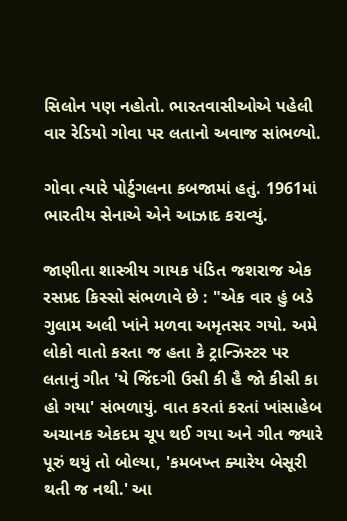સિલોન પણ નહોતો. ભારતવાસીઓએ પહેલી વાર રેડિયો ગોવા પર લતાનો અવાજ સાંભળ્યો.

ગોવા ત્યારે પોર્ટુગલના કબજામાં હતું. 1961માં ભારતીય સેનાએ એને આઝાદ કરાવ્યું.

જાણીતા શાસ્ત્રીય ગાયક પંડિત જશરાજ એક રસપ્રદ કિસ્સો સંભળાવે છે : "એક વાર હું બડે ગુલામ અલી ખાંને મળવા અમૃતસર ગયો. અમે લોકો વાતો કરતા જ હતા કે ટ્રાન્ઝિસ્ટર પર લતાનું ગીત 'યે જિંદગી ઉસી કી હૈ જો કીસી કા હો ગયા' સંભળાયું. વાત કરતાં કરતાં ખાંસાહેબ અચાનક એકદમ ચૂપ થઈ ગયા અને ગીત જ્યારે પૂરું થયું તો બોલ્યા, 'કમબખ્ત ક્યારેય બેસૂરી થતી જ નથી.' આ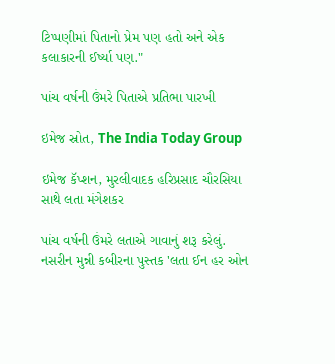ટિપ્પણીમાં પિતાનો પ્રેમ પણ હતો અને એક કલાકારની ઈર્ષ્યા પણ."

પાંચ વર્ષની ઉંમરે પિતાએ પ્રતિભા પારખી

ઇમેજ સ્રોત, The India Today Group

ઇમેજ કૅપ્શન, મુરલીવાદક હરિપ્રસાદ ચૌરસિયા સાથે લતા મંગેશકર

પાંચ વર્ષની ઉંમરે લતાએ ગાવાનું શરૂ કરેલું. નસરીન મુન્ની કબીરના પુસ્તક 'લતા ઈન હર ઓન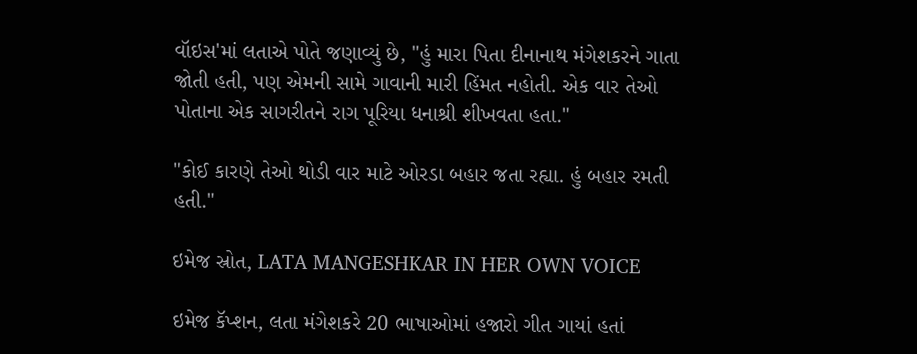વૉઇસ'માં લતાએ પોતે જણાવ્યું છે, "હું મારા પિતા દીનાનાથ મંગેશકરને ગાતા જોતી હતી, પણ એમની સામે ગાવાની મારી હિંમત નહોતી. એક વાર તેઓ પોતાના એક સાગરીતને રાગ પૂરિયા ધનાશ્રી શીખવતા હતા."

"કોઈ કારણે તેઓ થોડી વાર માટે ઓરડા બહાર જતા રહ્યા. હું બહાર રમતી હતી."

ઇમેજ સ્રોત, LATA MANGESHKAR IN HER OWN VOICE

ઇમેજ કૅપ્શન, લતા મંગેશકરે 20 ભાષાઓમાં હજારો ગીત ગાયાં હતાં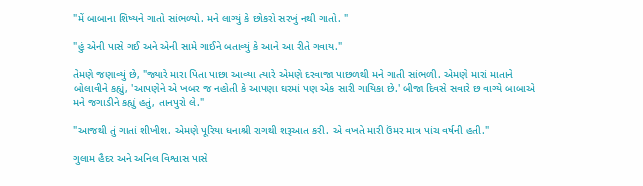"મેં બાબાના શિષ્યને ગાતો સાંભળ્યો. મને લાગ્યું કે છોકરો સરખું નથી ગાતો. "

"હું એની પાસે ગઈ અને એની સામે ગાઈને બતાવ્યું કે આને આ રીતે ગવાય."

તેમણે જણાવ્યું છે, "જ્યારે મારા પિતા પાછા આવ્યા ત્યારે એમણે દરવાજા પાછળથી મને ગાતી સાંભળી. એમણે મારાં માતાને બોલાવીને કહ્યું, 'આપણેને એ ખબર જ નહોતી કે આપણા ઘરમાં પણ એક સારી ગાયિકા છે.' બીજા દિવસે સવારે છ વાગ્યે બાબાએ મને જગાડીને કહ્યું હતું, તાનપુરો લે."

"આજથી તું ગાતાં શીખીશ. એમણે પૂરિયા ધનાશ્રી રાગથી શરૂઆત કરી. એ વખતે મારી ઉંમર માત્ર પાંચ વર્ષની હતી."

ગુલામ હૈદર અને અનિલ વિશ્વાસ પાસે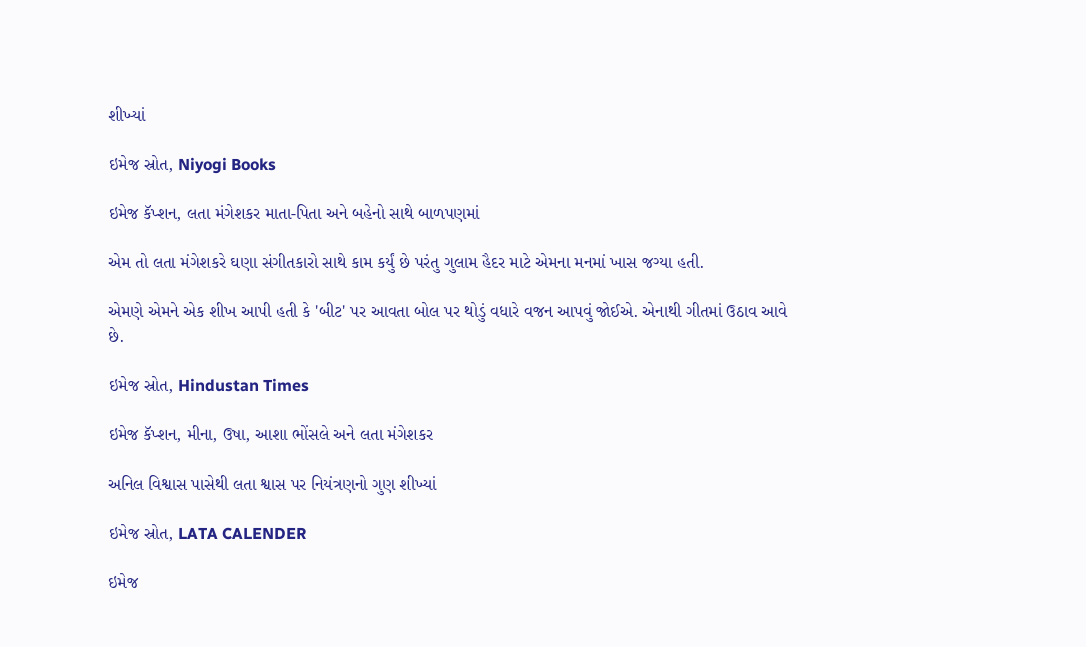શીખ્યાં

ઇમેજ સ્રોત, Niyogi Books

ઇમેજ કૅપ્શન, લતા મંગેશકર માતા-પિતા અને બહેનો સાથે બાળપણમાં

એમ તો લતા મંગેશકરે ઘણા સંગીતકારો સાથે કામ કર્યું છે પરંતુ ગુલામ હૈદર માટે એમના મનમાં ખાસ જગ્યા હતી.

એમણે એમને એક શીખ આપી હતી કે 'બીટ' પર આવતા બોલ પર થોડું વધારે વજન આપવું જોઈએ. એનાથી ગીતમાં ઉઠાવ આવે છે.

ઇમેજ સ્રોત, Hindustan Times

ઇમેજ કૅપ્શન, મીના, ઉષા, આશા ભોંસલે અને લતા મંગેશકર

અનિલ વિશ્વાસ પાસેથી લતા શ્વાસ પર નિયંત્રણનો ગુણ શીખ્યાં

ઇમેજ સ્રોત, LATA CALENDER

ઇમેજ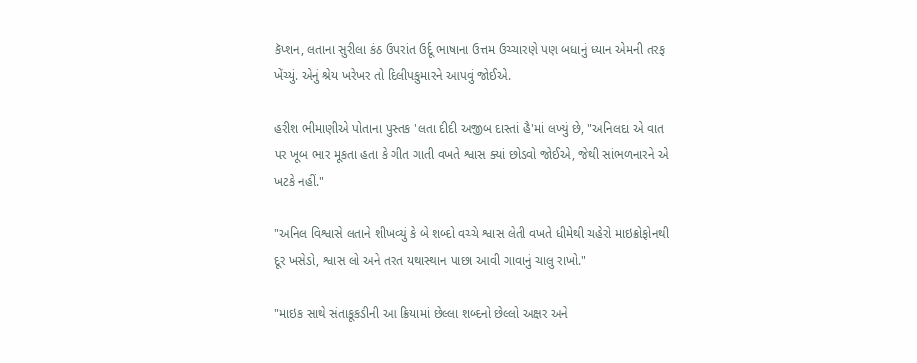કૅપ્શન, લતાના સુરીલા કંઠ ઉપરાંત ઉર્દૂ ભાષાના ઉત્તમ ઉચ્ચારણે પણ બધાનું ધ્યાન એમની તરફ ખેંચ્યું. એનું શ્રેય ખરેખર તો દિલીપકુમારને આપવું જોઈએ.

હરીશ ભીમાણીએ પોતાના પુસ્તક 'લતા દીદી અજીબ દાસ્તાં હૈ'માં લખ્યું છે, "અનિલદા એ વાત પર ખૂબ ભાર મૂકતા હતા કે ગીત ગાતી વખતે શ્વાસ ક્યાં છોડવો જોઈએ, જેથી સાંભળનારને એ ખટકે નહીં."

"અનિલ વિશ્વાસે લતાને શીખવ્યું કે બે શબ્દો વચ્ચે શ્વાસ લેતી વખતે ધીમેથી ચહેરો માઇક્રોફોનથી દૂર ખસેડો, શ્વાસ લો અને તરત યથાસ્થાન પાછા આવી ગાવાનું ચાલુ રાખો."

"માઇક સાથે સંતાકૂકડીની આ ક્રિયામાં છેલ્લા શબ્દનો છેલ્લો અક્ષર અને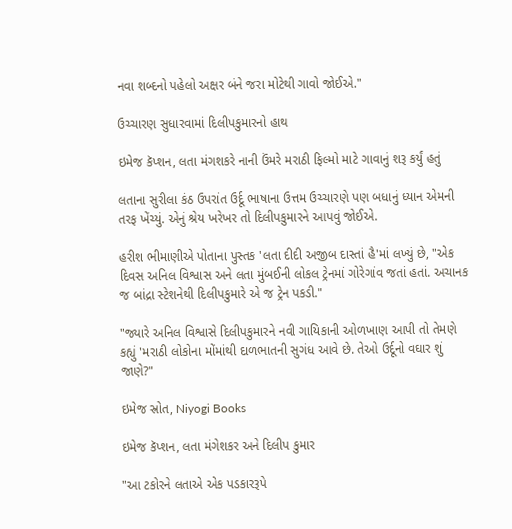નવા શબ્દનો પહેલો અક્ષર બંને જરા મોટેથી ગાવો જોઈએ."

ઉચ્ચારણ સુધારવામાં દિલીપકુમારનો હાથ

ઇમેજ કૅપ્શન, લતા મંગશકરે નાની ઉંમરે મરાઠી ફિલ્મો માટે ગાવાનું શરૂ કર્યું હતું

લતાના સુરીલા કંઠ ઉપરાંત ઉર્દૂ ભાષાના ઉત્તમ ઉચ્ચારણે પણ બધાનું ધ્યાન એમની તરફ ખેંચ્યું. એનું શ્રેય ખરેખર તો દિલીપકુમારને આપવું જોઈએ.

હરીશ ભીમાણીએ પોતાના પુસ્તક 'લતા દીદી અજીબ દાસ્તાં હૈ'માં લખ્યું છે, "એક દિવસ અનિલ વિશ્વાસ અને લતા મુંબઈની લોકલ ટ્રેનમાં ગોરેગાંવ જતાં હતાં. અચાનક જ બાંદ્રા સ્ટેશનેથી દિલીપકુમારે એ જ ટ્રેન પકડી."

"જ્યારે અનિલ વિશ્વાસે દિલીપકુમારને નવી ગાયિકાની ઓળખાણ આપી તો તેમણે કહ્યું 'મરાઠી લોકોના મોંમાંથી દાળભાતની સુગંધ આવે છે. તેઓ ઉર્દૂનો વઘાર શું જાણે?"

ઇમેજ સ્રોત, Niyogi Books

ઇમેજ કૅપ્શન, લતા મંગેશકર અને દિલીપ કુમાર

"આ ટકોરને લતાએ એક પડકારરૂપે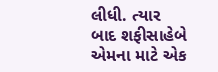લીધી. ત્યાર બાદ શફીસાહેબે એમના માટે એક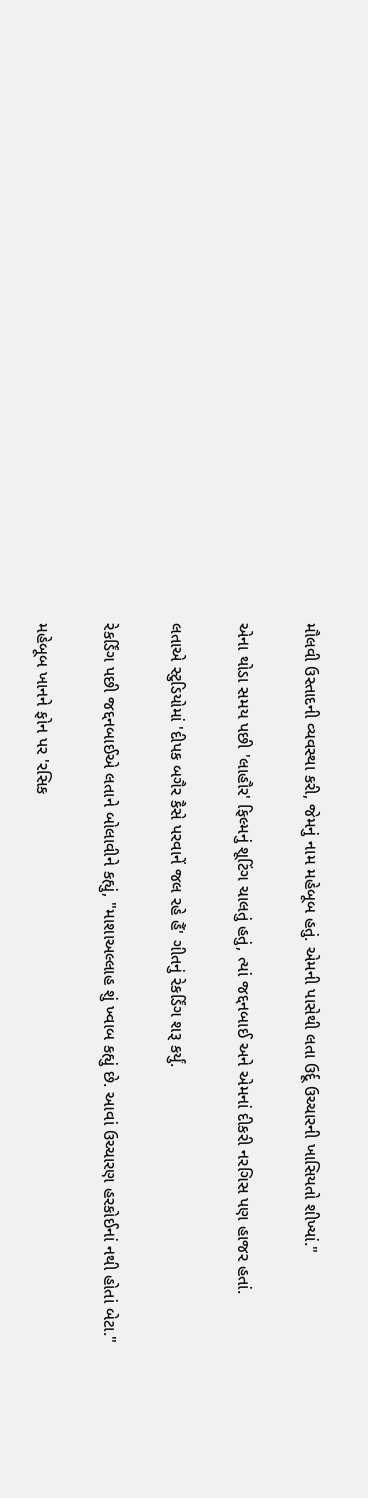મૌલવી ઉસ્તાદની વ્યવસ્થા કરી, જેમનું નામ મહેબૂબ હતું. એમની પાસેથી લતા ઉર્દૂ ઉચ્ચારની ખાસિયતો શીખ્યાં."

એના થોડા સમય પછી 'લાહૌર' ફિલ્મનું શૂટિંગ ચાલતું હતું, ત્યાં જદ્દનબાઈ અને એમનાં દીકરી નરગિસ પણ હાજર હતાં.

લતાએ સ્ટુડિયોમાં 'દીપક બગૈર કૈસે પરવાનેં જલ રહે હૈં' ગીતનું રેકર્ડિંગ શરૂ કર્યું.

રેકર્ડિંગ પછી જદ્દનબાઈએ લતાને બોલાવીને કહ્યું, "માશાઅલ્લાહ શું ખ્વાબ કહ્યું છે. આવાં ઉચ્ચારણ હરકોઈનાં નથી હોતાં બેટા."

મહેબૂબ ખાનને ફોન પર 'રસિક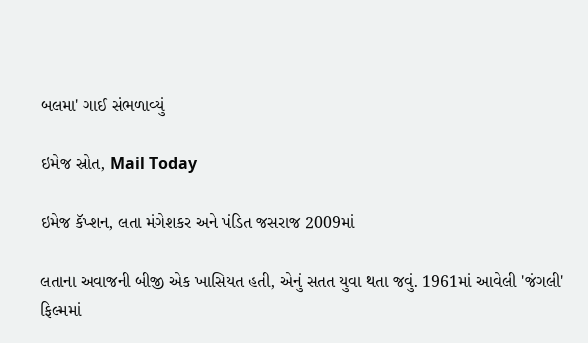બલમા' ગાઈ સંભળાવ્યું

ઇમેજ સ્રોત, Mail Today

ઇમેજ કૅપ્શન, લતા મંગેશકર અને પંડિત જસરાજ 2009માં

લતાના અવાજની બીજી એક ખાસિયત હતી, એનું સતત યુવા થતા જવું. 1961માં આવેલી 'જંગલી' ફિલ્મમાં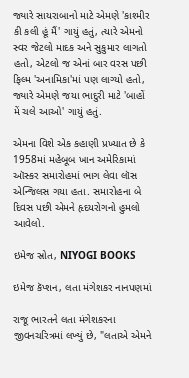જ્યારે સાયરાબાનો માટે એમણે 'કાશ્મીર કી કલી હૂં મૈં' ગાયું હતું, ત્યારે એમનો સ્વર જેટલો માદક અને સુકુમાર લાગતો હતો, એટલો જ એનાં બાર વરસ પછી ફિલ્મ 'અનામિકા'માં પણ લાગ્યો હતો, જ્યારે એમણે જયા ભાદુરી માટે 'બાહોં મેં ચલે આઓ' ગાયું હતું.

એમના વિશે એક કહાણી પ્રખ્યાત છે કે 1958માં મહેબૂબ ખાન અમેરિકામાં ઑસ્કર સમારોહમાં ભાગ લેવા લૉસ એન્જિલસ ગયા હતા. સમારોહના બે દિવસ પછી એમને હૃદયરોગનો હુમલો આવેલો.

ઇમેજ સ્રોત, NIYOGI BOOKS

ઇમેજ કૅપ્શન, લતા મંગેશકર નાનપણમાં

રાજૂ ભારતને લતા મંગેશકરના જીવનચરિત્રમાં લખ્યું છે, "લતાએ એમને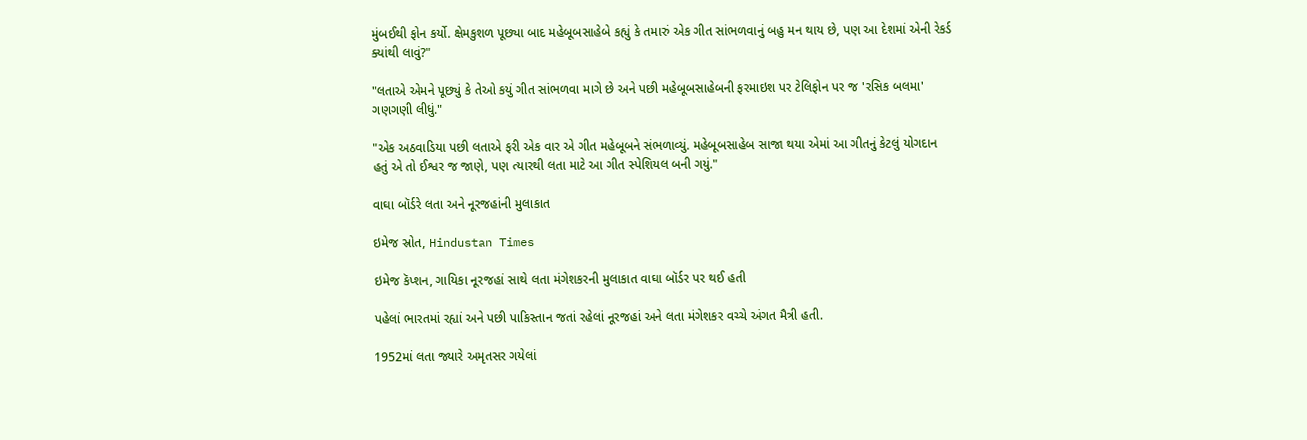મુંબઈથી ફોન કર્યો. ક્ષેમકુશળ પૂછ્યા બાદ મહેબૂબસાહેબે કહ્યું કે તમારું એક ગીત સાંભળવાનું બહુ મન થાય છે, પણ આ દેશમાં એની રેકર્ડ ક્યાંથી લાવું?"

"લતાએ એમને પૂછ્યું કે તેઓ કયું ગીત સાંભળવા માગે છે અને પછી મહેબૂબસાહેબની ફરમાઇશ પર ટેલિફોન પર જ 'રસિક બલમા' ગણગણી લીધું."

"એક અઠવાડિયા પછી લતાએ ફરી એક વાર એ ગીત મહેબૂબને સંભળાવ્યું. મહેબૂબસાહેબ સાજા થયા એમાં આ ગીતનું કેટલું યોગદાન હતું એ તો ઈશ્વર જ જાણે, પણ ત્યારથી લતા માટે આ ગીત સ્પેશિયલ બની ગયું."

વાઘા બૉર્ડરે લતા અને નૂરજહાંની મુલાકાત

ઇમેજ સ્રોત, Hindustan Times

ઇમેજ કૅપ્શન, ગાયિકા નૂરજહાં સાથે લતા મંગેશકરની મુલાકાત વાઘા બૉર્ડર પર થઈ હતી

પહેલાં ભારતમાં રહ્યાં અને પછી પાકિસ્તાન જતાં રહેલાં નૂરજહાં અને લતા મંગેશકર વચ્ચે અંગત મૈત્રી હતી.

1952માં લતા જ્યારે અમૃતસર ગયેલાં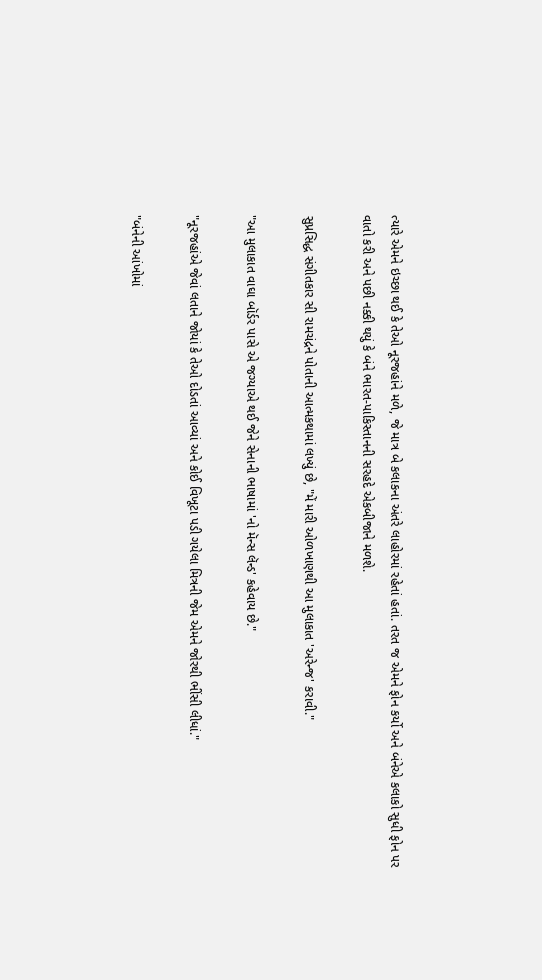ત્યારે એમને ઇચ્છા થઈ કે તેઓ નૂરજહાંને મળે, જે માત્ર બે કલાકના અંતરે લાહોરમાં રહેતાં હતાં. તરત જ એમને ફોન કર્યો અને બંનેએ કલાકો સુધી ફોન પર વાતો કરી અને પછી નક્કી થયું કે બંને ભારત-પાકિસ્તાનની સરહદે એકબીજાને મળશે.

સુપ્રસિદ્ધ સંગીતકાર સી રામચંદ્રને પોતાની આત્મકથામાં લખ્યું છે, "મેં મારી ઓળખાણથી આ મુલાકાત 'અરેન્જ' કરાવી."

"આ મુલાકાત વાઘા બૉર્ડર પાસે એ જગ્યાએ થઈ જેને સેનાની ભાષામાં 'નો મૅન્સ લૅન્ડ' કહેવાય છે."

"નૂરજહાંએ જેવાં લતાને જોયાં કે તેઓ દોડતાં આવ્યાં અને કોઈ વિખૂટા પડી ગયેલા મિત્રની જેમ એમને જોરથી ભીંસી લીધાં."

"બંનેની આંખોમાં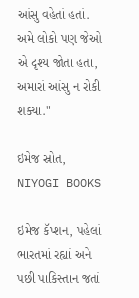આંસુ વહેતાં હતાં. અમે લોકો પણ જેઓ એ દૃશ્ય જોતા હતા, અમારાં આંસુ ન રોકી શક્યા."

ઇમેજ સ્રોત, NIYOGI BOOKS

ઇમેજ કૅપ્શન, પહેલાં ભારતમાં રહ્યાં અને પછી પાકિસ્તાન જતાં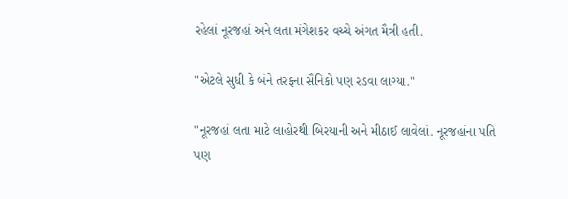રહેલાં નૂરજહાં અને લતા મંગેશકર વચ્ચે અંગત મૈત્રી હતી.

"એટલે સુધી કે બંને તરફના સૈનિકો પણ રડવા લાગ્યા."

"નૂરજહાં લતા માટે લાહોરથી બિરયાની અને મીઠાઈ લાવેલાં. નૂરજહાંના પતિ પણ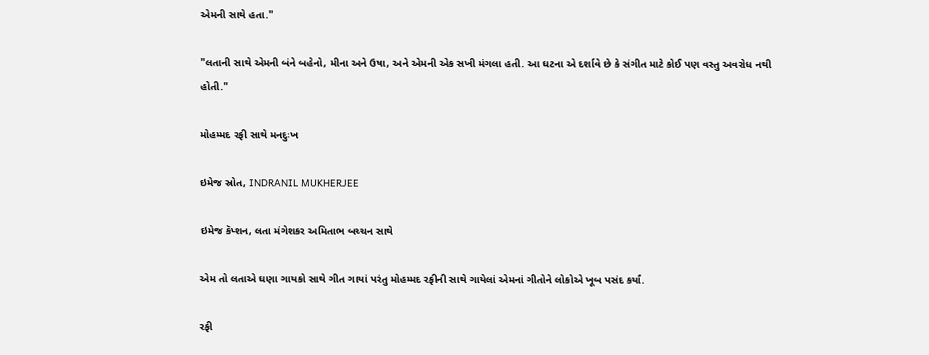એમની સાથે હતા."

"લતાની સાથે એમની બંને બહેનો, મીના અને ઉષા, અને એમની એક સખી મંગલા હતી. આ ઘટના એ દર્શાવે છે કે સંગીત માટે કોઈ પણ વસ્તુ અવરોધ નથી હોતી."

મોહમ્મદ રફી સાથે મનદુઃખ

ઇમેજ સ્રોત, INDRANIL MUKHERJEE

ઇમેજ કૅપ્શન, લતા મંગેશકર અમિતાભ બચ્ચન સાથે

એમ તો લતાએ ઘણા ગાયકો સાથે ગીત ગાયાં પરંતુ મોહમ્મદ રફીની સાથે ગાયેલાં એમનાં ગીતોને લોકોએ ખૂબ પસંદ કર્યાં.

રફી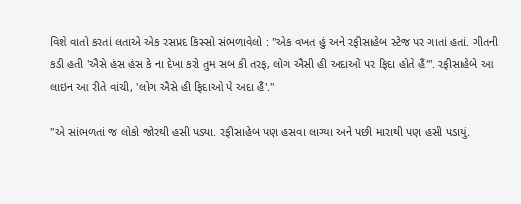વિશે વાતો કરતાં લતાએ એક રસપ્રદ કિસ્સો સંભળાવેલો : "એક વખત હું અને રફીસાહેબ સ્ટેજ પર ગાતાં હતાં. ગીતની કડી હતી 'ઐસે હંસ હંસ કે ના દેખા કરો તુમ સબ કી તરફ, લોગ ઐસી હી અદાઓં પર ફિદા હોતે હૈં'". રફીસાહેબે આ લાઇન આ રીતે વાંચી, 'લોગ ઐસે હી ફિદાઓ પે અદા હૈં'."

"એ સાંભળતાં જ લોકો જોરથી હસી પડ્યા. રફીસાહેબ પણ હસવા લાગ્યા અને પછી મારાથી પણ હસી પડાયું.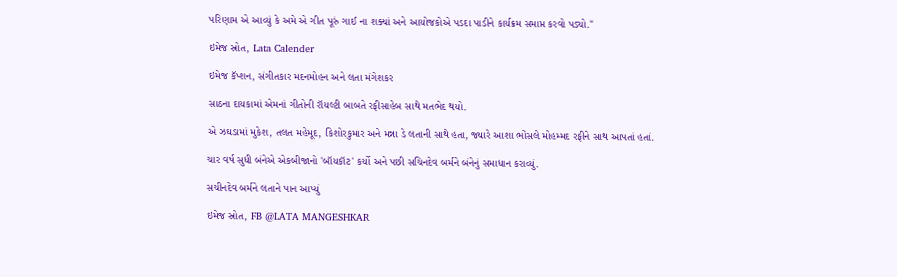પરિણામ એ આવ્યું કે અમે એ ગીત પૂરું ગાઈ ના શક્યાં અને આયોજકોએ પડદા પાડીને કાર્યક્રમ સમાપ્ત કરવો પડ્યો."

ઇમેજ સ્રોત, Lata Calender

ઇમેજ કૅપ્શન, સંગીતકાર મદનમોહન અને લતા મંગેશકર

સાઠના દાયકામાં એમનાં ગીતોની રૉયલ્ટી બાબતે રફીસાહેબ સાથે મતભેદ થયો.

એ ઝઘડામાં મુકેશ, તલત મહેમૂદ, કિશોરકુમાર અને મન્ના ડે લતાની સાથે હતા, જ્યારે આશા ભોંસલે મોહમ્મદ રફીને સાથ આપતાં હતાં.

ચાર વર્ષ સુધી બંનેએ એકબીજાનો 'બૉયકૉટ' કર્યો અને પછી સચિનદેવ બર્મને બંનેનું સમાધાન કરાવ્યું.

સચીનદેવ બર્મને લતાને પાન આપ્યું

ઇમેજ સ્રોત, FB @LATA MANGESHKAR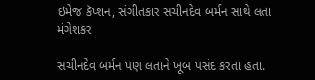ઇમેજ કૅપ્શન, સંગીતકાર સચીનદેવ બર્મન સાથે લતા મંગેશકર

સચીનદેવ બર્મન પણ લતાને ખૂબ પસંદ કરતા હતા.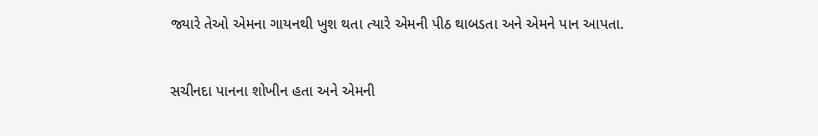જ્યારે તેઓ એમના ગાયનથી ખુશ થતા ત્યારે એમની પીઠ થાબડતા અને એમને પાન આપતા.

સચીનદા પાનના શોખીન હતા અને એમની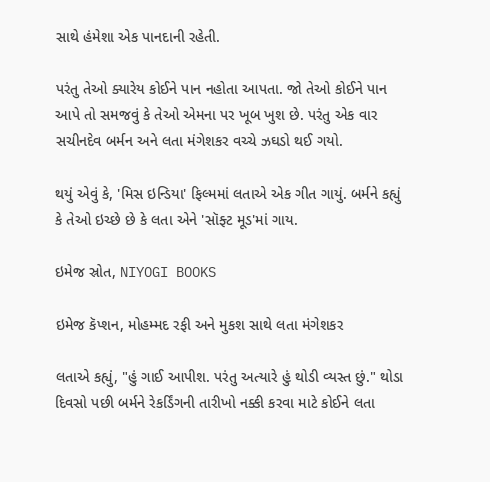સાથે હંમેશા એક પાનદાની રહેતી.

પરંતુ તેઓ ક્યારેય કોઈને પાન નહોતા આપતા. જો તેઓ કોઈને પાન આપે તો સમજવું કે તેઓ એમના પર ખૂબ ખુશ છે. પરંતુ એક વાર સચીનદેવ બર્મન અને લતા મંગેશકર વચ્ચે ઝઘડો થઈ ગયો.

થયું એવું કે, 'મિસ ઇન્ડિયા' ફિલ્મમાં લતાએ એક ગીત ગાયું. બર્મને કહ્યું કે તેઓ ઇચ્છે છે કે લતા એને 'સૉફ્ટ મૂડ'માં ગાય.

ઇમેજ સ્રોત, NIYOGI BOOKS

ઇમેજ કૅપ્શન, મોહમ્મદ રફી અને મુકશ સાથે લતા મંગેશકર

લતાએ કહ્યું, "હું ગાઈ આપીશ. પરંતુ અત્યારે હું થોડી વ્યસ્ત છું." થોડા દિવસો પછી બર્મને રેકર્ડિંગની તારીખો નક્કી કરવા માટે કોઈને લતા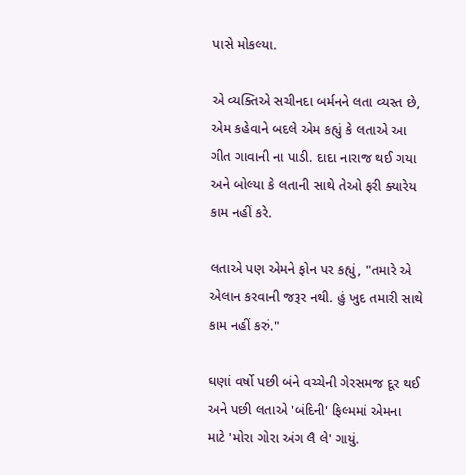પાસે મોકલ્યા.

એ વ્યક્તિએ સચીનદા બર્મનને લતા વ્યસ્ત છે, એમ કહેવાને બદલે એમ કહ્યું કે લતાએ આ ગીત ગાવાની ના પાડી. દાદા નારાજ થઈ ગયા અને બોલ્યા કે લતાની સાથે તેઓ ફરી ક્યારેય કામ નહીં કરે.

લતાએ પણ એમને ફોન પર કહ્યું, "તમારે એ એલાન કરવાની જરૂર નથી. હું ખુદ તમારી સાથે કામ નહીં કરું."

ઘણાં વર્ષો પછી બંને વચ્ચેની ગેરસમજ દૂર થઈ અને પછી લતાએ 'બંદિની' ફિલ્મમાં એમના માટે 'મોરા ગોરા અંગ લૈ લે' ગાયું.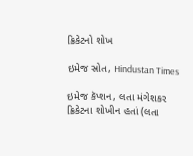ક્રિકેટનો શોખ

ઇમેજ સ્રોત, Hindustan Times

ઇમેજ કૅપ્શન, લતા મંગેશકર ક્રિકેટના શોખીન હતાં (લતા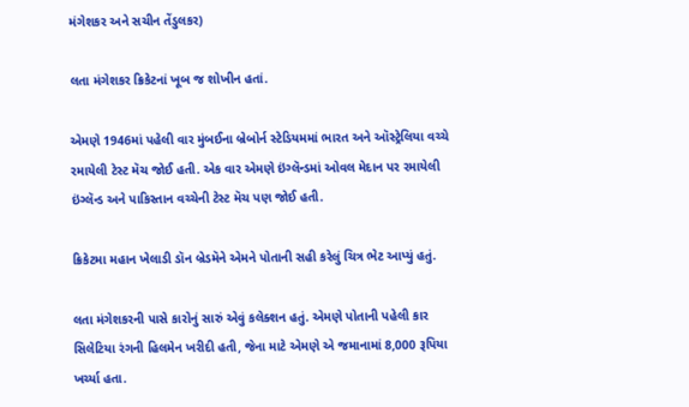મંગેશકર અને સચીન તેંડુલકર)

લતા મંગેશકર ક્રિકેટનાં ખૂબ જ શોખીન હતાં.

એમણે 1946માં પહેલી વાર મુંબઈના બ્રેબોર્ન સ્ટેડિયમમાં ભારત અને ઑસ્ટ્રેલિયા વચ્ચે રમાયેલી ટેસ્ટ મૅચ જોઈ હતી. એક વાર એમણે ઇંગ્લૅન્ડમાં ઓવલ મેદાન પર રમાયેલી ઇંગ્લૅન્ડ અને પાકિસ્તાન વચ્ચેની ટેસ્ટ મૅચ પણ જોઈ હતી.

ક્રિકેટમા મહાન ખેલાડી ડૉન બ્રેડમૅને એમને પોતાની સહી કરેલું ચિત્ર ભેટ આપ્યું હતું.

લતા મંગેશકરની પાસે કારોનું સારું એવું કલેક્શન હતું. એમણે પોતાની પહેલી કાર સિલેટિયા રંગની હિલમેન ખરીદી હતી, જેના માટે એમણે એ જમાનામાં 8,000 રૂપિયા ખર્ચ્યા હતા.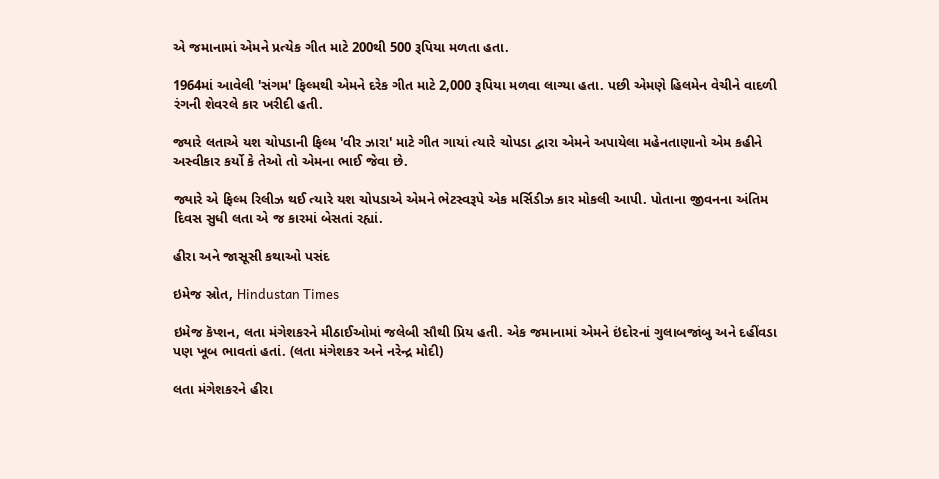એ જમાનામાં એમને પ્રત્યેક ગીત માટે 200થી 500 રૂપિયા મળતા હતા.

1964માં આવેલી 'સંગમ' ફિલ્મથી એમને દરેક ગીત માટે 2,000 રૂપિયા મળવા લાગ્યા હતા. પછી એમણે હિલમેન વેચીને વાદળી રંગની શેવરલે કાર ખરીદી હતી.

જ્યારે લતાએ યશ ચોપડાની ફિલ્મ 'વીર ઝારા' માટે ગીત ગાયાં ત્યારે ચોપડા દ્વારા એમને અપાયેલા મહેનતાણાનો એમ કહીને અસ્વીકાર કર્યો કે તેઓ તો એમના ભાઈ જેવા છે.

જ્યારે એ ફિલ્મ રિલીઝ થઈ ત્યારે યશ ચોપડાએ એમને ભેટસ્વરૂપે એક મર્સિડીઝ કાર મોકલી આપી. પોતાના જીવનના અંતિમ દિવસ સુધી લતા એ જ કારમાં બેસતાં રહ્યાં.

હીરા અને જાસૂસી કથાઓ પસંદ

ઇમેજ સ્રોત, Hindustan Times

ઇમેજ કૅપ્શન, લતા મંગેશકરને મીઠાઈઓમાં જલેબી સૌથી પ્રિય હતી. એક જમાનામાં એમને ઇંદોરનાં ગુલાબજાંબુ અને દહીંવડા પણ ખૂબ ભાવતાં હતાં. (લતા મંગેશકર અને નરેન્દ્ર મોદી)

લતા મંગેશકરને હીરા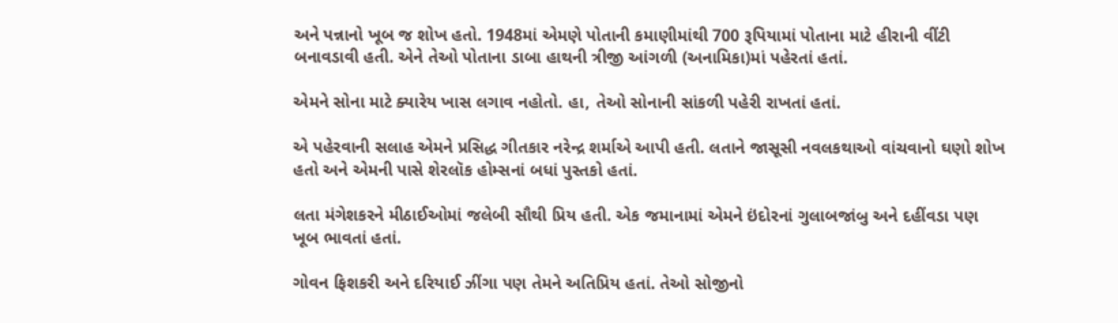અને પન્નાનો ખૂબ જ શોખ હતો. 1948માં એમણે પોતાની કમાણીમાંથી 700 રૂપિયામાં પોતાના માટે હીરાની વીંટી બનાવડાવી હતી. એને તેઓ પોતાના ડાબા હાથની ત્રીજી આંગળી (અનામિકા)માં પહેરતાં હતાં.

એમને સોના માટે ક્યારેય ખાસ લગાવ નહોતો. હા, તેઓ સોનાની સાંકળી પહેરી રાખતાં હતાં.

એ પહેરવાની સલાહ એમને પ્રસિદ્ધ ગીતકાર નરેન્દ્ર શર્માએ આપી હતી. લતાને જાસૂસી નવલકથાઓ વાંચવાનો ઘણો શોખ હતો અને એમની પાસે શેરલૉક હોમ્સનાં બધાં પુસ્તકો હતાં.

લતા મંગેશકરને મીઠાઈઓમાં જલેબી સૌથી પ્રિય હતી. એક જમાનામાં એમને ઇંદોરનાં ગુલાબજાંબુ અને દહીંવડા પણ ખૂબ ભાવતાં હતાં.

ગોવન ફિશકરી અને દરિયાઈ ઝીંગા પણ તેમને અતિપ્રિય હતાં. તેઓ સોજીનો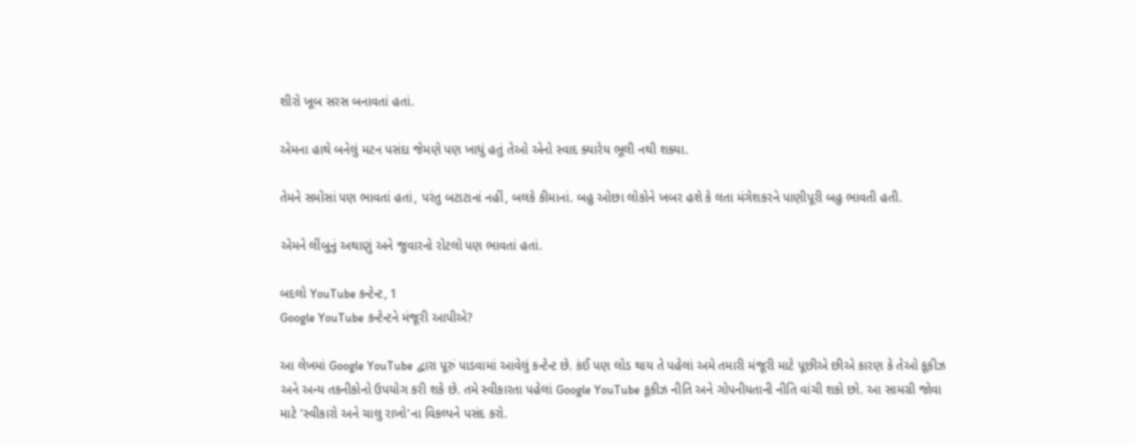શીરો ખૂબ સરસ બનાવતાં હતાં.

એમના હાથે બનેલું મટન પસંદા જેમણે પણ ખાધું હતું તેઓ એનો સ્વાદ ક્યારેય ભૂલી નથી શક્યા.

તેમને સમોસાં પણ ભાવતાં હતાં, પરંતુ બટાટાનાં નહીં, બલકે કીમાનાં. બહુ ઓછા લોકોને ખબર હશે કે લતા મંગેશકરને પાણીપૂરી બહુ ભાવતી હતી.

એમને લીંબુનું અથાણું અને જુવારનો રોટલો પણ ભાવતાં હતાં.

બદલો YouTube કન્ટેન્ટ, 1
Google YouTube કન્ટેન્ટને મંજૂરી આપીએ?

આ લેખમાં Google YouTube દ્વારા પૂરું પાડવામાં આવેલું કન્ટેન્ટ છે. કંઈ પણ લોડ થાય તે પહેલાં અમે તમારી મંજૂરી માટે પૂછીએ છીએ કારણ કે તેઓ કૂકીઝ અને અન્ય તકનીકોનો ઉપયોગ કરી શકે છે. તમે સ્વીકારતા પહેલાં Google YouTube કૂકીઝ નીતિ અને ગોપનીયતાની નીતિ વાંચી શકો છો. આ સામગ્રી જોવા માટે 'સ્વીકારો અને ચાલુ રાખો'ના વિકલ્પને પસંદ કરો.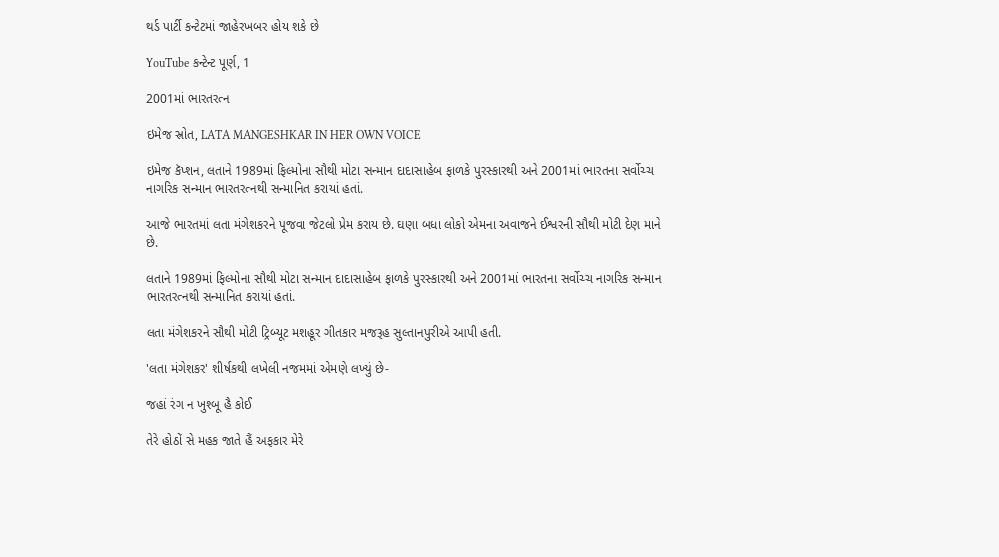થર્ડ પાર્ટી કન્ટેટમાં જાહેરખબર હોય શકે છે

YouTube કન્ટેન્ટ પૂર્ણ, 1

2001માં ભારતરત્ન

ઇમેજ સ્રોત, LATA MANGESHKAR IN HER OWN VOICE

ઇમેજ કૅપ્શન, લતાને 1989માં ફિલ્મોના સૌથી મોટા સન્માન દાદાસાહેબ ફાળકે પુરસ્કારથી અને 2001માં ભારતના સર્વોચ્ચ નાગરિક સન્માન ભારતરત્નથી સન્માનિત કરાયાં હતાં.

આજે ભારતમાં લતા મંગેશકરને પૂજવા જેટલો પ્રેમ કરાય છે. ઘણા બધા લોકો એમના અવાજને ઈશ્વરની સૌથી મોટી દેણ માને છે.

લતાને 1989માં ફિલ્મોના સૌથી મોટા સન્માન દાદાસાહેબ ફાળકે પુરસ્કારથી અને 2001માં ભારતના સર્વોચ્ચ નાગરિક સન્માન ભારતરત્નથી સન્માનિત કરાયાં હતાં.

લતા મંગેશકરને સૌથી મોટી ટ્રિબ્યૂટ મશહૂર ગીતકાર મજરૂહ સુલ્તાનપુરીએ આપી હતી.

'લતા મંગેશકર' શીર્ષકથી લખેલી નજમમાં એમણે લખ્યું છે-

જહાં રંગ ન ખુશ્બૂ હૈ કોઈ

તેરે હોઠોં સે મહક જાતે હૈં અફકાર મેરે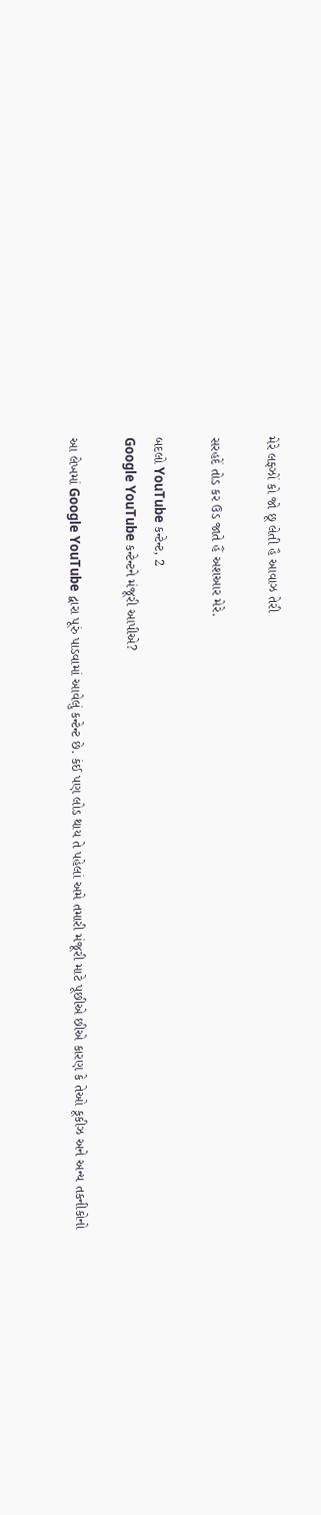મેરે લફ્ઝોં કો જો છૂ લેતી હૈ આવાઝ તેરી

સરહદેં તોડ કર ઉડ જાતે હૈં અશઆર મેરે.

બદલો YouTube કન્ટેન્ટ, 2
Google YouTube કન્ટેન્ટને મંજૂરી આપીએ?

આ લેખમાં Google YouTube દ્વારા પૂરું પાડવામાં આવેલું કન્ટેન્ટ છે. કંઈ પણ લોડ થાય તે પહેલાં અમે તમારી મંજૂરી માટે પૂછીએ છીએ કારણ કે તેઓ કૂકીઝ અને અન્ય તકનીકોનો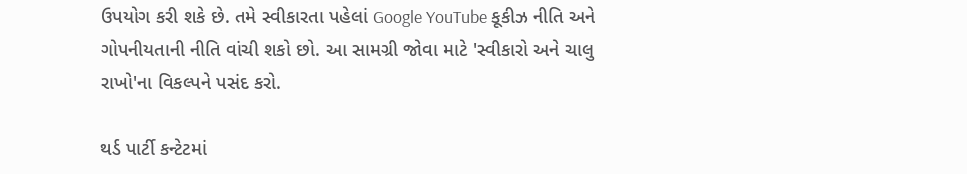ઉપયોગ કરી શકે છે. તમે સ્વીકારતા પહેલાં Google YouTube કૂકીઝ નીતિ અને ગોપનીયતાની નીતિ વાંચી શકો છો. આ સામગ્રી જોવા માટે 'સ્વીકારો અને ચાલુ રાખો'ના વિકલ્પને પસંદ કરો.

થર્ડ પાર્ટી કન્ટેટમાં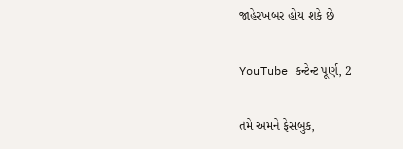જાહેરખબર હોય શકે છે

YouTube કન્ટેન્ટ પૂર્ણ, 2

તમે અમને ફેસબુક,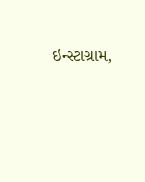ઇન્સ્ટાગ્રામ,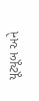યૂટ્યૂબ અને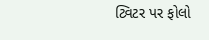ટ્વિટર પર ફોલો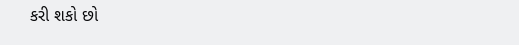કરી શકો છો